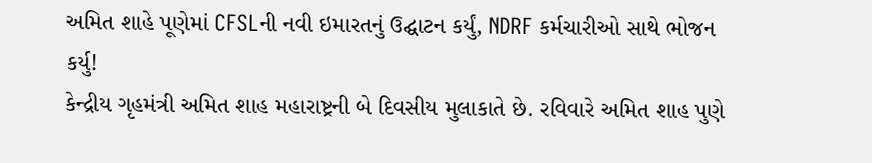અમિત શાહે પૂણેમાં CFSLની નવી ઇમારતનું ઉદ્ઘાટન કર્યું, NDRF કર્મચારીઓ સાથે ભોજન કર્યુ!
કેન્દ્રીય ગૃહમંત્રી અમિત શાહ મહારાષ્ટ્રની બે દિવસીય મુલાકાતે છે. રવિવારે અમિત શાહ પુણે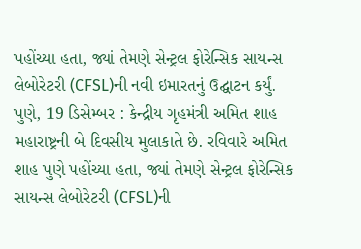પહોંચ્યા હતા, જ્યાં તેમણે સેન્ટ્રલ ફોરેન્સિક સાયન્સ લેબોરેટરી (CFSL)ની નવી ઇમારતનું ઉદ્ઘાટન કર્યું.
પુણે, 19 ડિસેમ્બર : કેન્દ્રીય ગૃહમંત્રી અમિત શાહ મહારાષ્ટ્રની બે દિવસીય મુલાકાતે છે. રવિવારે અમિત શાહ પુણે પહોંચ્યા હતા, જ્યાં તેમણે સેન્ટ્રલ ફોરેન્સિક સાયન્સ લેબોરેટરી (CFSL)ની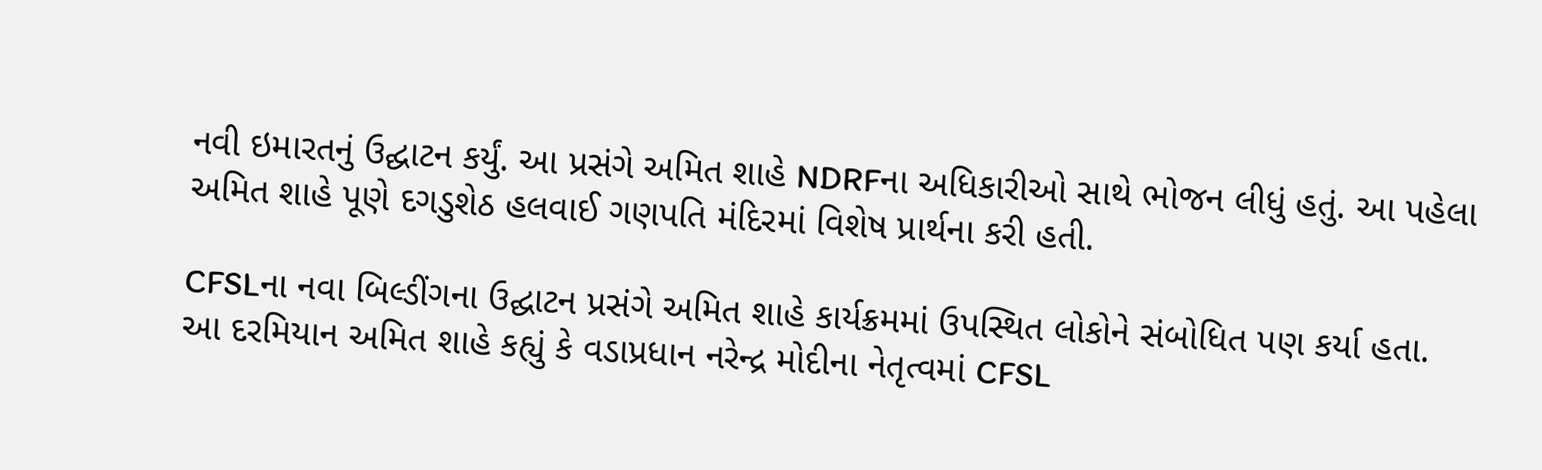નવી ઇમારતનું ઉદ્ઘાટન કર્યું. આ પ્રસંગે અમિત શાહે NDRFના અધિકારીઓ સાથે ભોજન લીધું હતું. આ પહેલા અમિત શાહે પૂણે દગડુશેઠ હલવાઈ ગણપતિ મંદિરમાં વિશેષ પ્રાર્થના કરી હતી.

CFSLના નવા બિલ્ડીંગના ઉદ્ઘાટન પ્રસંગે અમિત શાહે કાર્યક્રમમાં ઉપસ્થિત લોકોને સંબોધિત પણ કર્યા હતા. આ દરમિયાન અમિત શાહે કહ્યું કે વડાપ્રધાન નરેન્દ્ર મોદીના નેતૃત્વમાં CFSL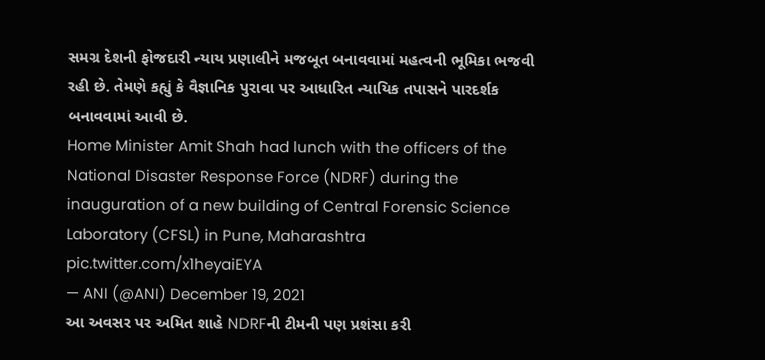સમગ્ર દેશની ફોજદારી ન્યાય પ્રણાલીને મજબૂત બનાવવામાં મહત્વની ભૂમિકા ભજવી રહી છે. તેમણે કહ્યું કે વૈજ્ઞાનિક પુરાવા પર આધારિત ન્યાયિક તપાસને પારદર્શક બનાવવામાં આવી છે.
Home Minister Amit Shah had lunch with the officers of the National Disaster Response Force (NDRF) during the inauguration of a new building of Central Forensic Science Laboratory (CFSL) in Pune, Maharashtra pic.twitter.com/x1heyaiEYA
— ANI (@ANI) December 19, 2021
આ અવસર પર અમિત શાહે NDRFની ટીમની પણ પ્રશંસા કરી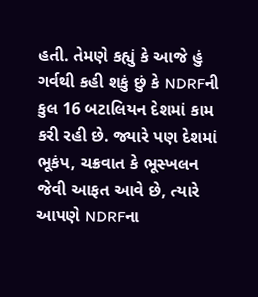હતી. તેમણે કહ્યું કે આજે હું ગર્વથી કહી શકું છું કે NDRFની કુલ 16 બટાલિયન દેશમાં કામ કરી રહી છે. જ્યારે પણ દેશમાં ભૂકંપ, ચક્રવાત કે ભૂસ્ખલન જેવી આફત આવે છે, ત્યારે આપણે NDRFના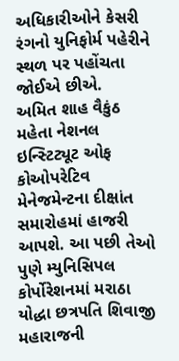અધિકારીઓને કેસરી રંગનો યુનિફોર્મ પહેરીને સ્થળ પર પહોંચતા જોઈએ છીએ.
અમિત શાહ વૈકુંઠ મહેતા નેશનલ ઇન્સ્ટિટ્યૂટ ઓફ કોઓપરેટિવ મેનેજમેન્ટના દીક્ષાંત સમારોહમાં હાજરી આપશે. આ પછી તેઓ પુણે મ્યુનિસિપલ કોર્પોરેશનમાં મરાઠા યોદ્ધા છત્રપતિ શિવાજી મહારાજની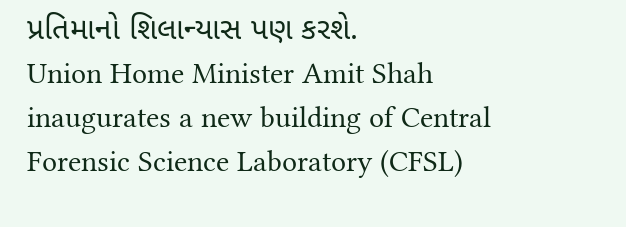પ્રતિમાનો શિલાન્યાસ પણ કરશે.
Union Home Minister Amit Shah inaugurates a new building of Central Forensic Science Laboratory (CFSL)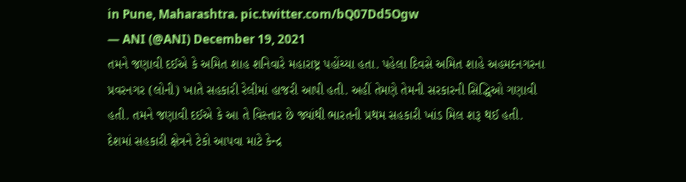in Pune, Maharashtra. pic.twitter.com/bQ07Dd5Ogw
— ANI (@ANI) December 19, 2021
તમને જણાવી દઈએ કે અમિત શાહ શનિવારે મહારાષ્ટ્ર પહોંચ્યા હતા. પહેલા દિવસે અમિત શાહે અહમદનગરના પ્રવરનગર (લોની) ખાતે સહકારી રેલીમાં હાજરી આપી હતી. અહીં તેમણે તેમની સરકારની સિદ્ધિઓ ગણાવી હતી. તમને જણાવી દઈએ કે આ તે વિસ્તાર છે જ્યાંથી ભારતની પ્રથમ સહકારી ખાંડ મિલ શરૂ થઈ હતી. દેશમાં સહકારી ક્ષેત્રને ટેકો આપવા માટે કેન્દ્ર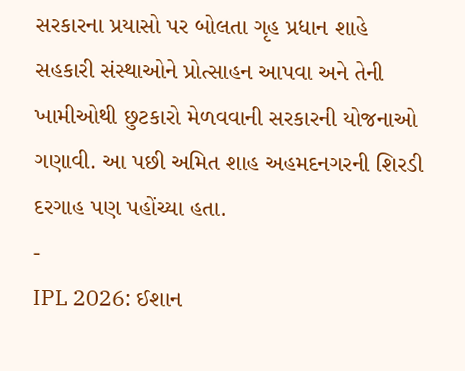સરકારના પ્રયાસો પર બોલતા ગૃહ પ્રધાન શાહે સહકારી સંસ્થાઓને પ્રોત્સાહન આપવા અને તેની ખામીઓથી છુટકારો મેળવવાની સરકારની યોજનાઓ ગણાવી. આ પછી અમિત શાહ અહમદનગરની શિરડી દરગાહ પણ પહોંચ્યા હતા.
-
IPL 2026: ઈશાન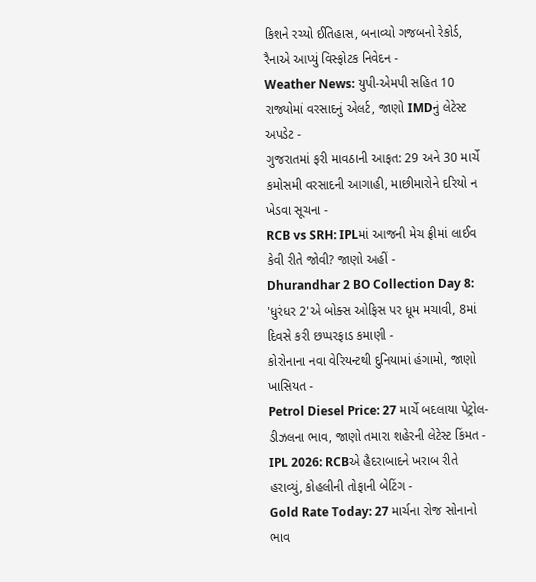કિશને રચ્યો ઈતિહાસ, બનાવ્યો ગજબનો રેકોર્ડ, રૈનાએ આપ્યું વિસ્ફોટક નિવેદન -
Weather News: યુપી-એમપી સહિત 10 રાજ્યોમાં વરસાદનું એલર્ટ, જાણો IMDનું લેટેસ્ટ અપડેટ -
ગુજરાતમાં ફરી માવઠાની આફત: 29 અને 30 માર્ચે કમોસમી વરસાદની આગાહી, માછીમારોને દરિયો ન ખેડવા સૂચના -
RCB vs SRH: IPLમાં આજની મેચ ફ્રીમાં લાઈવ કેવી રીતે જોવી? જાણો અહીં -
Dhurandhar 2 BO Collection Day 8: 'ધુરંધર 2'એ બોક્સ ઓફિસ પર ધૂમ મચાવી, 8માં દિવસે કરી છપ્પરફાડ કમાણી -
કોરોનાના નવા વેરિયન્ટથી દુનિયામાં હંગામો, જાણો ખાસિયત -
Petrol Diesel Price: 27 માર્ચે બદલાયા પેટ્રોલ-ડીઝલના ભાવ, જાણો તમારા શહેરની લેટેસ્ટ કિંમત -
IPL 2026: RCBએ હૈદરાબાદને ખરાબ રીતે હરાવ્યું, કોહલીની તોફાની બેટિંગ -
Gold Rate Today: 27 માર્ચના રોજ સોનાનો ભાવ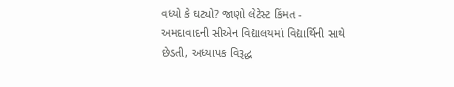વધ્યો કે ઘટ્યો? જાણો લેટેસ્ટ કિંમત -
અમદાવાદની સીએન વિદ્યાલયમાં વિદ્યાર્થિની સાથે છેડતી, અધ્યાપક વિરૂદ્ધ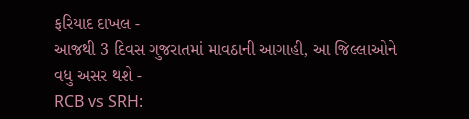ફરિયાદ દાખલ -
આજથી 3 દિવસ ગુજરાતમાં માવઠાની આગાહી, આ જિલ્લાઓને વધુ અસર થશે -
RCB vs SRH: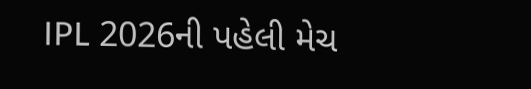IPL 2026ની પહેલી મેચ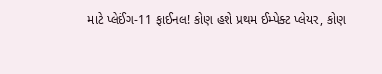માટે પ્લેઈંગ-11 ફાઈનલ! કોણ હશે પ્રથમ ઈમ્પેક્ટ પ્લેયર, કોણ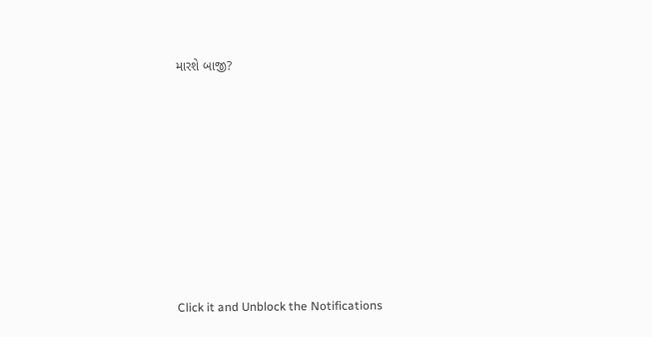મારશે બાજી?








Click it and Unblock the Notifications